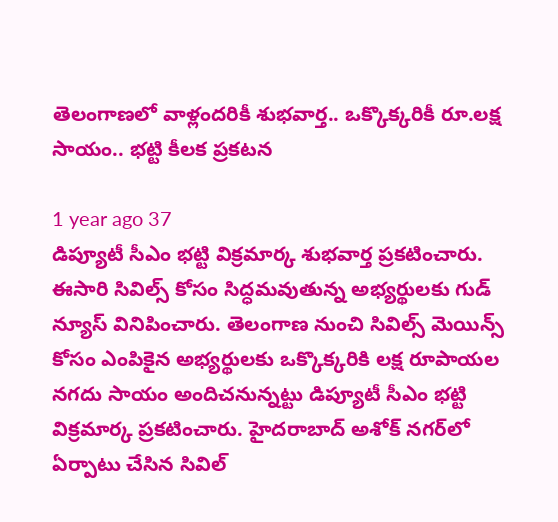తెలంగాణలో వాళ్లందరికీ శుభవార్త.. ఒక్కొక్కరికీ రూ.లక్ష సాయం.. భట్టి కీలక ప్రకటన

1 year ago 37
డిప్యూటీ సీఎం భట్టి విక్రమార్క శుభవార్త ప్రకటించారు. ఈసారి సివిల్స్ కోసం సిద్ధమవుతున్న అభ్యర్థులకు గుడ్ న్యూస్ వినిపించారు. తెలంగాణ నుంచి సివిల్స్ మెయిన్స్ కోసం ఎంపికైన అభ్యర్థులకు ఒక్కొక్కరికి లక్ష రూపాయల నగదు సాయం అందిచనున్నట్టు డిప్యూటీ సీఎం భట్టి విక్రమార్క ప్రకటించారు. హైదరాబాద్ అశోక్ నగర్‌లో ఏర్పాటు చేసిన సివిల్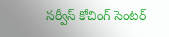సర్వీస్ కోచింగ్ సెంటర్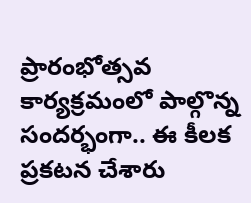ప్రారంభోత్సవ కార్యక్రమంలో పాల్గొన్న సందర్భంగా.. ఈ కీలక ప్రకటన చేశారు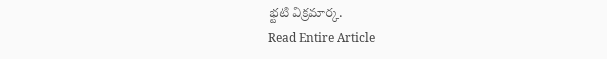భ్టటి విక్రమార్క.
Read Entire Article